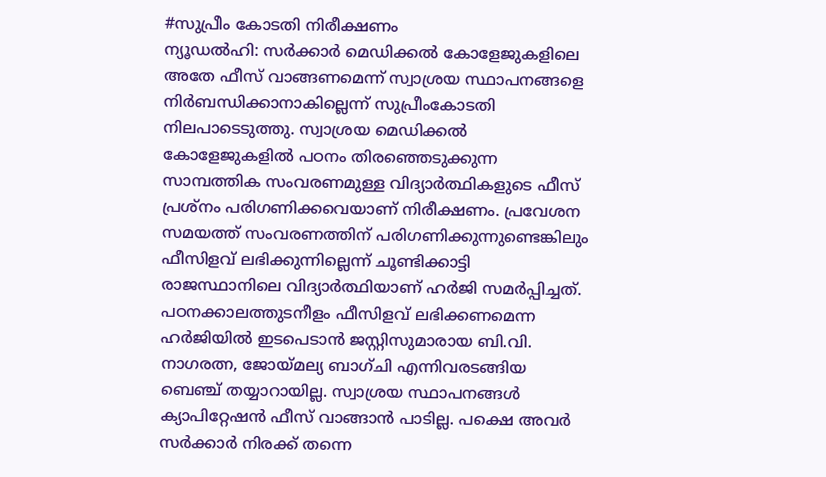#സുപ്രീം കോടതി നിരീക്ഷണം
ന്യൂഡൽഹി: സർക്കാർ മെഡിക്കൽ കോളേജുകളിലെ അതേ ഫീസ് വാങ്ങണമെന്ന് സ്വാശ്രയ സ്ഥാപനങ്ങളെ നിർബന്ധിക്കാനാകില്ലെന്ന് സുപ്രീംകോടതി നിലപാടെടുത്തു. സ്വാശ്രയ മെഡിക്കൽ കോളേജുകളിൽ പഠനം തിരഞ്ഞെടുക്കുന്ന സാമ്പത്തിക സംവരണമുള്ള വിദ്യാർത്ഥികളുടെ ഫീസ് പ്രശ്നം പരിഗണിക്കവെയാണ് നിരീക്ഷണം. പ്രവേശന സമയത്ത് സംവരണത്തിന് പരിഗണിക്കുന്നുണ്ടെങ്കിലും ഫീസിളവ് ലഭിക്കുന്നില്ലെന്ന് ചൂണ്ടിക്കാട്ടി രാജസ്ഥാനിലെ വിദ്യാർത്ഥിയാണ് ഹർജി സമർപ്പിച്ചത്. പഠനക്കാലത്തുടനീളം ഫീസിളവ് ലഭിക്കണമെന്ന ഹർജിയിൽ ഇടപെടാൻ ജസ്റ്റിസുമാരായ ബി.വി. നാഗരത്ന, ജോയ്മല്യ ബാഗ്ചി എന്നിവരടങ്ങിയ ബെഞ്ച് തയ്യാറായില്ല. സ്വാശ്രയ സ്ഥാപനങ്ങൾ ക്യാപിറ്റേഷൻ ഫീസ് വാങ്ങാൻ പാടില്ല. പക്ഷെ അവർ സർക്കാർ നിരക്ക് തന്നെ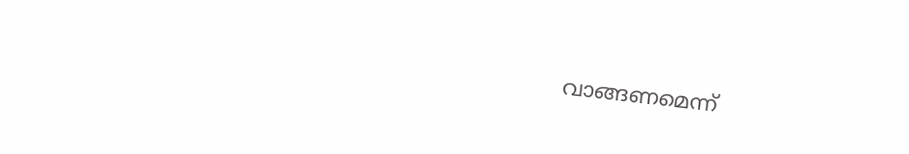വാങ്ങണമെന്ന്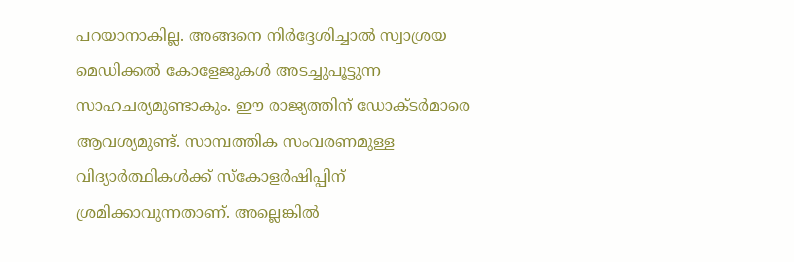പറയാനാകില്ല. അങ്ങനെ നിർദ്ദേശിച്ചാൽ സ്വാശ്രയ മെഡിക്കൽ കോളേജുകൾ അടച്ചുപൂട്ടുന്ന സാഹചര്യമുണ്ടാകും. ഈ രാജ്യത്തിന് ഡോക്ടർമാരെ ആവശ്യമുണ്ട്. സാമ്പത്തിക സംവരണമുള്ള വിദ്യാർത്ഥികൾക്ക് സ്കോളർഷിപ്പിന് ശ്രമിക്കാവുന്നതാണ്. അല്ലെങ്കിൽ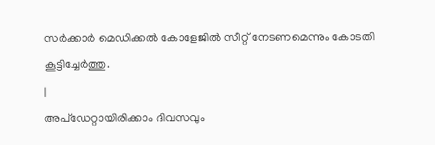സർക്കാർ മെഡിക്കൽ കോളേജിൽ സീറ്റ് നേടണമെന്നും കോടതി കൂട്ടിച്ചേർത്തു.
|
അപ്ഡേറ്റായിരിക്കാം ദിവസവും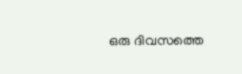ഒരു ദിവസത്തെ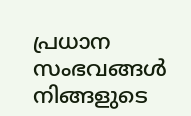പ്രധാന സംഭവങ്ങൾ നിങ്ങളുടെ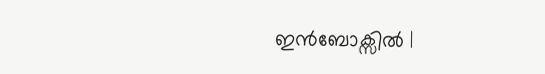ഇൻബോക്സിൽ |